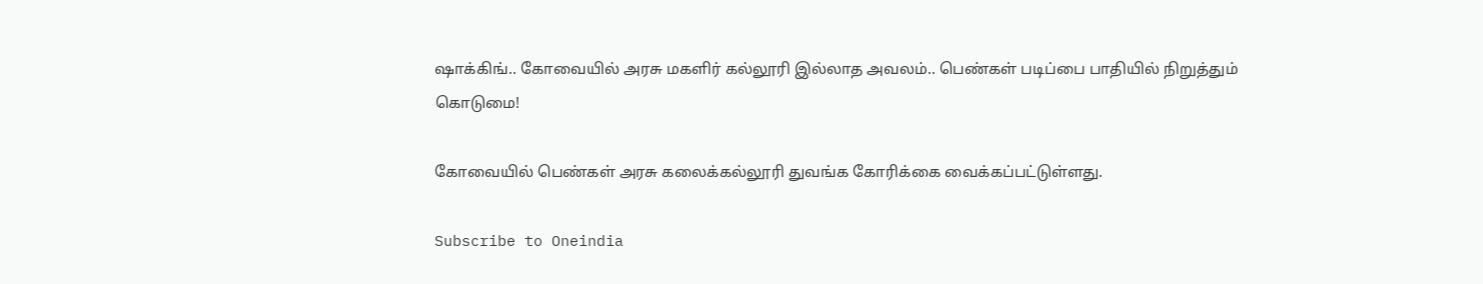ஷாக்கிங்.. கோவையில் அரசு மகளிர் கல்லூரி இல்லாத அவலம்.. பெண்கள் படிப்பை பாதியில் நிறுத்தும் கொடுமை!

கோவையில் பெண்கள் அரசு கலைக்கல்லூரி துவங்க கோரிக்கை வைக்கப்பட்டுள்ளது.

Subscribe to Oneindia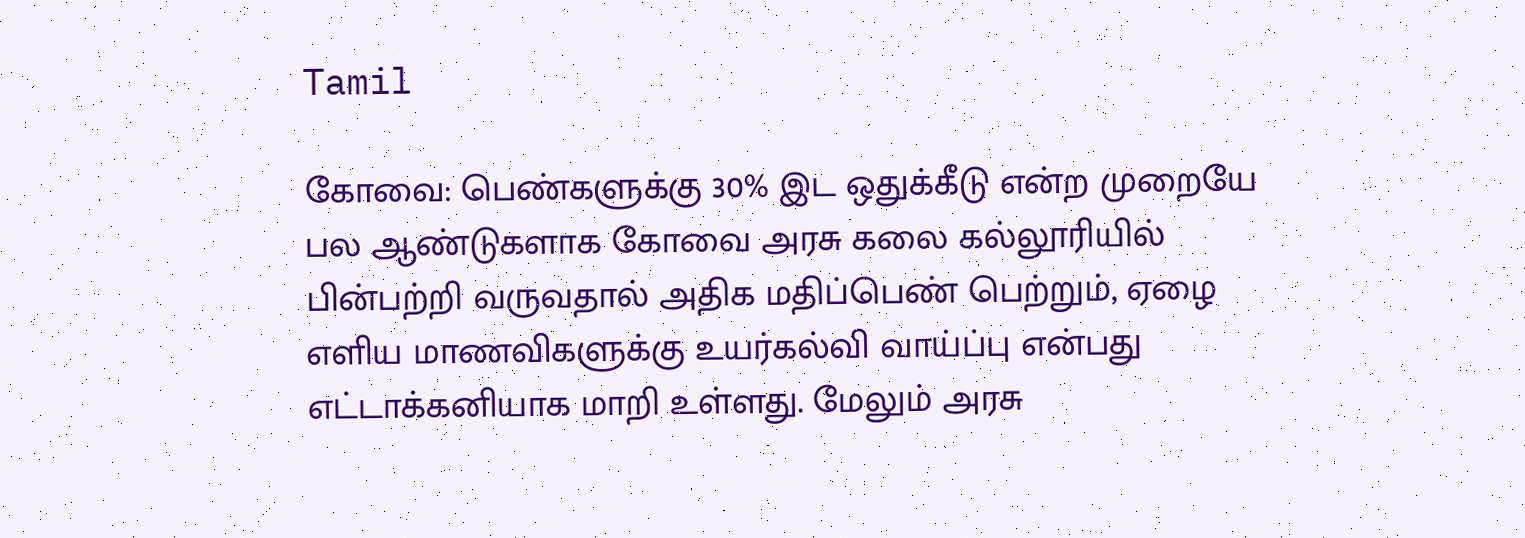Tamil

கோவை: பெண்களுக்கு 30% இட ஒதுக்கீடு என்ற முறையே பல ஆண்டுகளாக கோவை அரசு கலை கல்லூரியில் பின்பற்றி வருவதால் அதிக மதிப்பெண் பெற்றும், ஏழை எளிய மாணவிகளுக்கு உயர்கல்வி வாய்ப்பு என்பது எட்டாக்கனியாக மாறி உள்ளது. மேலும் அரசு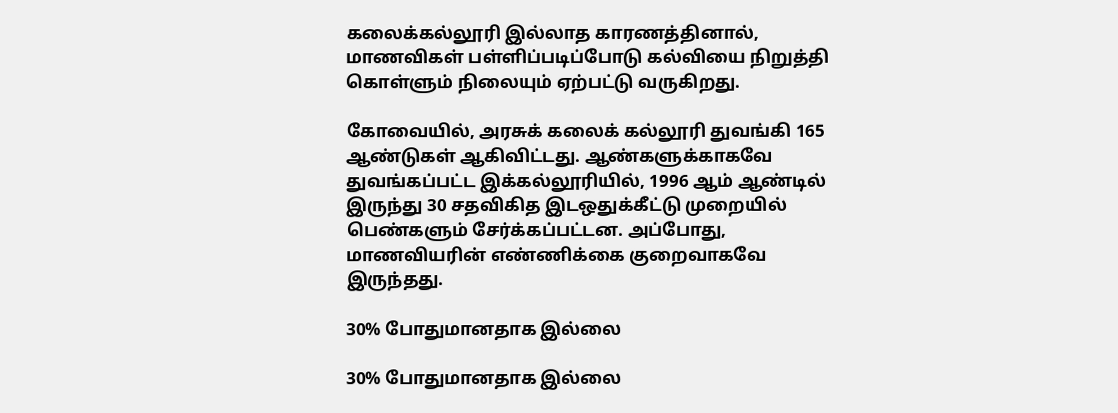கலைக்கல்லூரி இல்லாத காரணத்தினால், மாணவிகள் பள்ளிப்படிப்போடு கல்வியை நிறுத்தி கொள்ளும் நிலையும் ஏற்பட்டு வருகிறது.

கோவையில், அரசுக் கலைக் கல்லூரி துவங்கி 165 ஆண்டுகள் ஆகிவிட்டது. ஆண்களுக்காகவே துவங்கப்பட்ட இக்கல்லூரியில், 1996 ஆம் ஆண்டில் இருந்து 30 சதவிகித இடஒதுக்கீட்டு முறையில் பெண்களும் சேர்க்கப்பட்டன. அப்போது, மாணவியரின் எண்ணிக்கை குறைவாகவே இருந்தது.

30% போதுமானதாக இல்லை

30% போதுமானதாக இல்லை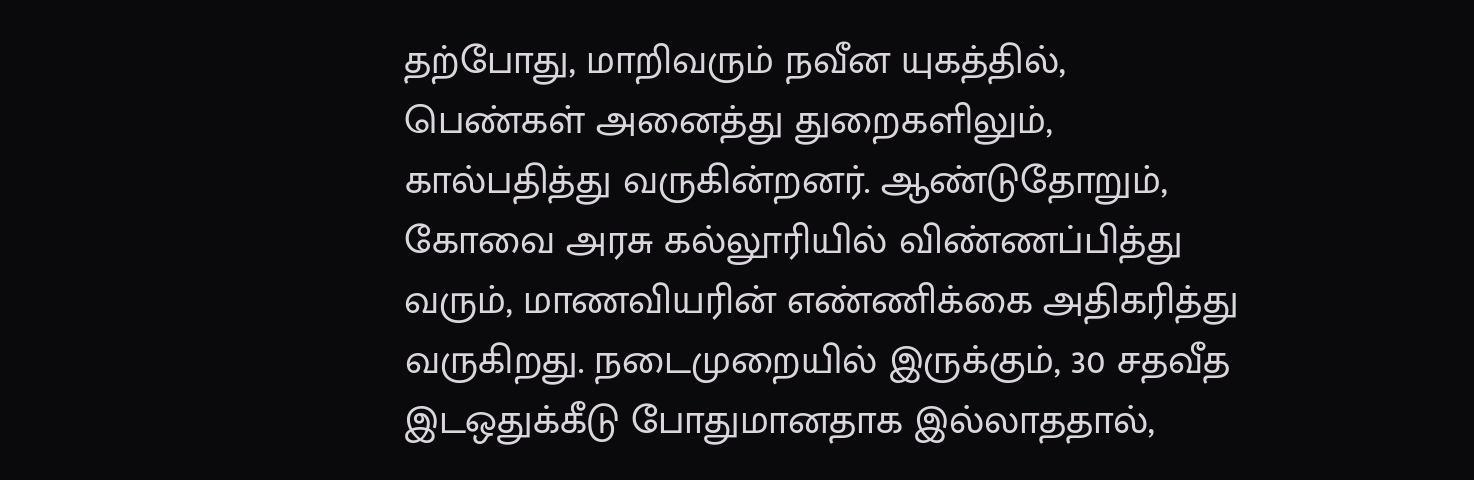தற்போது, மாறிவரும் நவீன யுகத்தில், பெண்கள் அனைத்து துறைகளிலும், கால்பதித்து வருகின்றனர். ஆண்டுதோறும், கோவை அரசு கல்லூரியில் விண்ணப்பித்து வரும், மாணவியரின் எண்ணிக்கை அதிகரித்து வருகிறது. நடைமுறையில் இருக்கும், 30 சதவீத இடஒதுக்கீடு போதுமானதாக இல்லாததால்,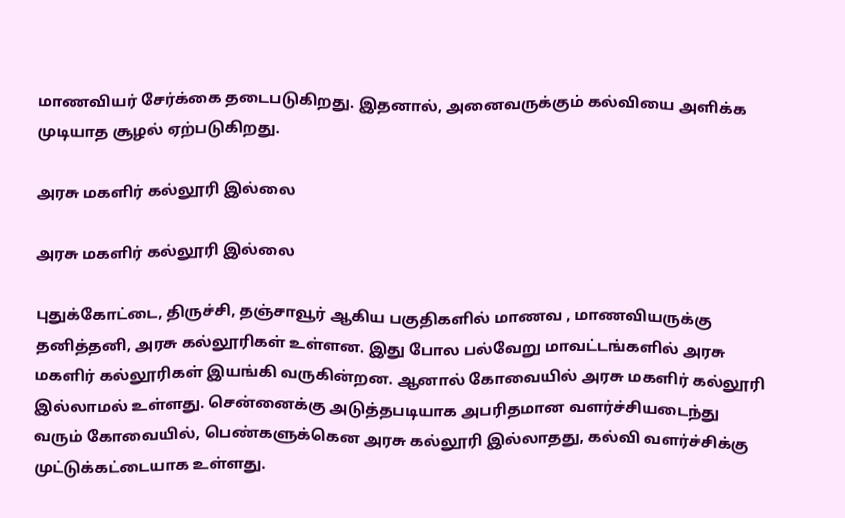மாணவியர் சேர்க்கை தடைபடுகிறது. இதனால், அனைவருக்கும் கல்வியை அளிக்க முடியாத சூழல் ஏற்படுகிறது.

அரசு மகளிர் கல்லூரி இல்லை

அரசு மகளிர் கல்லூரி இல்லை

புதுக்கோட்டை, திருச்சி, தஞ்சாவூர் ஆகிய பகுதிகளில் மாணவ , மாணவியருக்கு தனித்தனி, அரசு கல்லூரிகள் உள்ளன. இது போல பல்வேறு மாவட்டங்களில் அரசு மகளிர் கல்லூரிகள் இயங்கி வருகின்றன. ஆனால் கோவையில் அரசு மகளிர் கல்லூரி இல்லாமல் உள்ளது. சென்னைக்கு அடுத்தபடியாக அபரிதமான வளர்ச்சியடைந்து வரும் கோவையில், பெண்களுக்கென அரசு கல்லூரி இல்லாதது, கல்வி வளர்ச்சிக்கு முட்டுக்கட்டையாக உள்ளது.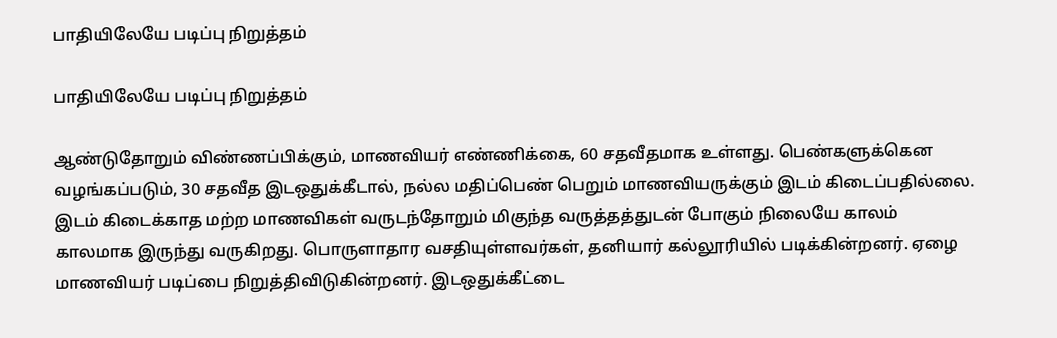பாதியிலேயே படிப்பு நிறுத்தம்

பாதியிலேயே படிப்பு நிறுத்தம்

ஆண்டுதோறும் விண்ணப்பிக்கும், மாணவியர் எண்ணிக்கை, 60 சதவீதமாக உள்ளது. பெண்களுக்கென வழங்கப்படும், 30 சதவீத இடஒதுக்கீடால், நல்ல மதிப்பெண் பெறும் மாணவியருக்கும் இடம் கிடைப்பதில்லை. இடம் கிடைக்காத மற்ற மாணவிகள் வருடந்தோறும் மிகுந்த வருத்தத்துடன் போகும் நிலையே காலம் காலமாக இருந்து வருகிறது. பொருளாதார வசதியுள்ளவர்கள், தனியார் கல்லூரியில் படிக்கின்றனர். ஏழை மாணவியர் படிப்பை நிறுத்திவிடுகின்றனர். இடஒதுக்கீட்டை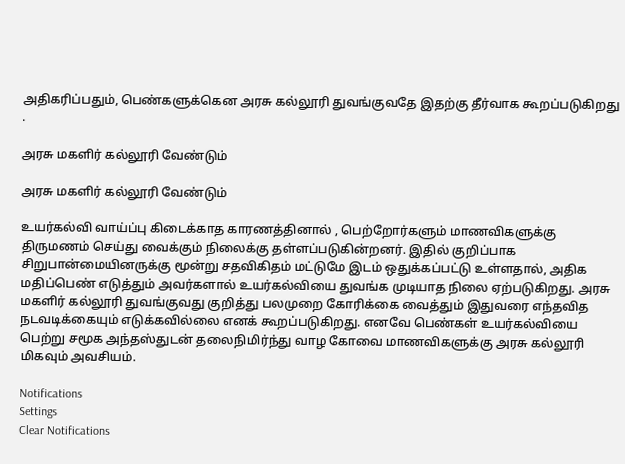அதிகரிப்பதும், பெண்களுக்கென அரசு கல்லூரி துவங்குவதே இதற்கு தீர்வாக கூறப்படுகிறது .

அரசு மகளிர் கல்லூரி வேண்டும்

அரசு மகளிர் கல்லூரி வேண்டும்

உயர்கல்வி வாய்ப்பு கிடைக்காத காரணத்தினால் , பெற்றோர்களும் மாணவிகளுக்கு திருமணம் செய்து வைக்கும் நிலைக்கு தள்ளப்படுகின்றனர். இதில் குறிப்பாக சிறுபான்மையினருக்கு மூன்று சதவிகிதம் மட்டுமே இடம் ஒதுக்கப்பட்டு உள்ளதால், அதிக மதிப்பெண் எடுத்தும் அவர்களால் உயர்கல்வியை துவங்க முடியாத நிலை ஏற்படுகிறது. அரசு மகளிர் கல்லூரி துவங்குவது குறித்து பலமுறை கோரிக்கை வைத்தும் இதுவரை எந்தவித நடவடிக்கையும் எடுக்கவில்லை எனக் கூறப்படுகிறது. எனவே பெண்கள் உயர்கல்வியை பெற்று சமூக அந்தஸ்துடன் தலைநிமிர்ந்து வாழ கோவை மாணவிகளுக்கு அரசு கல்லூரி மிகவும் அவசியம்.

Notifications
Settings
Clear Notifications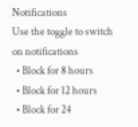Notifications
Use the toggle to switch on notifications
  • Block for 8 hours
  • Block for 12 hours
  • Block for 24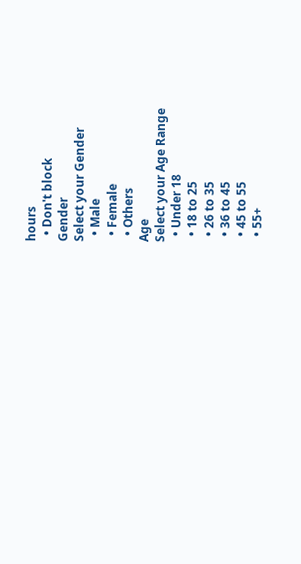hours
  • Don't block
Gender
Select your Gender
  • Male
  • Female
  • Others
Age
Select your Age Range
  • Under 18
  • 18 to 25
  • 26 to 35
  • 36 to 45
  • 45 to 55
  • 55+